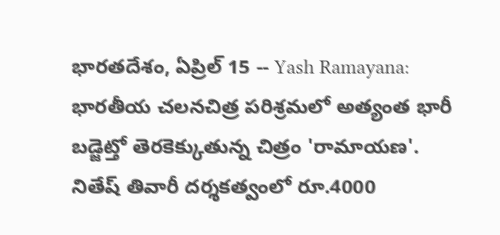భారతదేశం, ఏప్రిల్ 15 -- Yash Ramayana: భారతీయ చలనచిత్ర పరిశ్రమలో అత్యంత భారీ బడ్జెట్తో తెరకెక్కుతున్న చిత్రం 'రామాయణ'. నితేష్ తివారీ దర్శకత్వంలో రూ.4000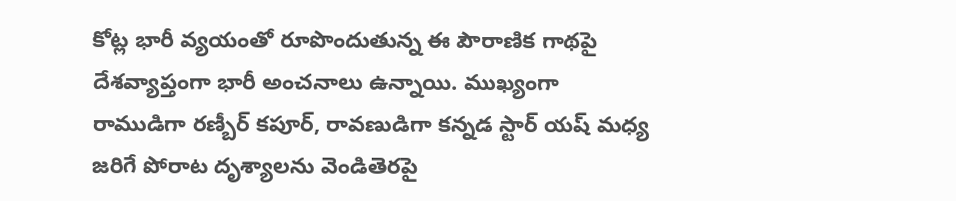కోట్ల భారీ వ్యయంతో రూపొందుతున్న ఈ పౌరాణిక గాథపై దేశవ్యాప్తంగా భారీ అంచనాలు ఉన్నాయి. ముఖ్యంగా రాముడిగా రణ్బీర్ కపూర్, రావణుడిగా కన్నడ స్టార్ యష్ మధ్య జరిగే పోరాట దృశ్యాలను వెండితెరపై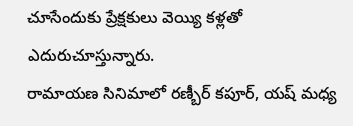చూసేందుకు ప్రేక్షకులు వెయ్యి కళ్లతో ఎదురుచూస్తున్నారు.
రామాయణ సినిమాలో రణ్బీర్ కపూర్, యష్ మధ్య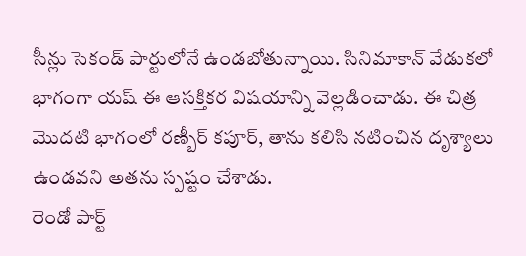సీన్లు సెకండ్ పార్టులోనే ఉండబోతున్నాయి. సినిమాకాన్ వేడుకలో భాగంగా యష్ ఈ ఆసక్తికర విషయాన్ని వెల్లడించాడు. ఈ చిత్ర మొదటి భాగంలో రణ్బీర్ కపూర్, తాను కలిసి నటించిన దృశ్యాలు ఉండవని అతను స్పష్టం చేశాడు.
రెండో పార్ట్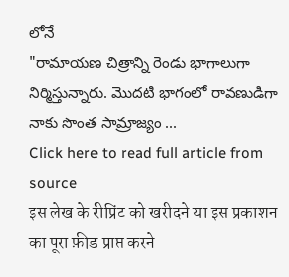లోనే
"రామాయణ చిత్రాన్ని రెండు భాగాలుగా నిర్మిస్తున్నారు. మొదటి భాగంలో రావణుడిగా నాకు సొంత సామ్రాజ్యం ...
Click here to read full article from source
इस लेख के रीप्रिंट को खरीदने या इस प्रकाशन का पूरा फ़ीड प्राप्त करने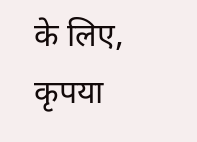के लिए, कृपया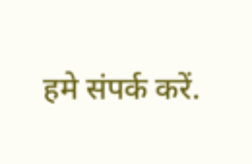हमे संपर्क करें.